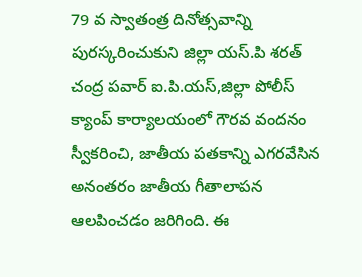79 వ స్వాతంత్ర దినోత్సవాన్ని పురస్కరించుకుని జిల్లా యస్.పి శరత్ చంద్ర పవార్ ఐ.పి.యస్,జిల్లా పోలీస్ క్యాంప్ కార్యాలయంలో గౌరవ వందనం స్వీకరించి, జాతీయ పతకాన్ని ఎగరవేసిన అనంతరం జాతీయ గీతాలాపన ఆలపించడం జరిగింది. ఈ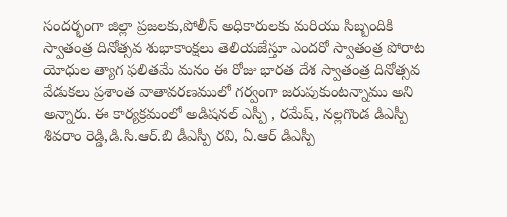సందర్భంగా జిల్లా ప్రజలకు,పోలీస్ అధికారులకు మరియు సిబ్బందికి స్వాతంత్ర దినోత్సవ శుభాకాంక్షలు తెలియజేస్తూ ఎందరో స్వాతంత్ర పోరాట యోధుల త్యాగ ఫలితమే మనం ఈ రోజు భారత దేశ స్వాతంత్ర దినోత్సవ వేడుకలు ప్రశాంత వాతావరణములో గర్వంగా జరుపుకుంటన్నాము అని అన్నారు. ఈ కార్యక్రమంలో అడిషనల్ ఎస్పీ , రమేష్, నల్లగొండ డిఎస్పీ శివరాం రెడ్డి,డి.సి.ఆర్.బి డీఎస్పీ రవి, ఏ.ఆర్ డిఎస్పీ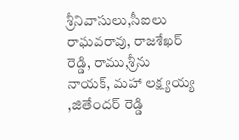శ్రీనివాసులు,సీఐలు రాఘవరావు, రాజశేఖర్ రెడ్డి, రాము,శ్రీను నాయక్, మహా లక్ష్యయ్య ,జితేందర్ రెడ్డి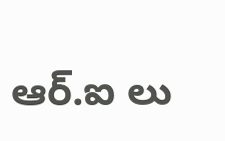ఆర్.ఐ లు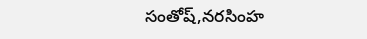సంతోష్,నరసింహ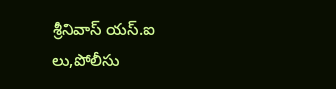శ్రీనివాస్ యస్.ఐ లు,పోలీసు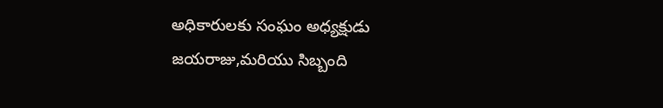అధికారులకు సంఘం అధ్యక్షుడు జయరాజు,మరియు సిబ్బంది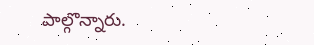పాల్గొన్నారు.